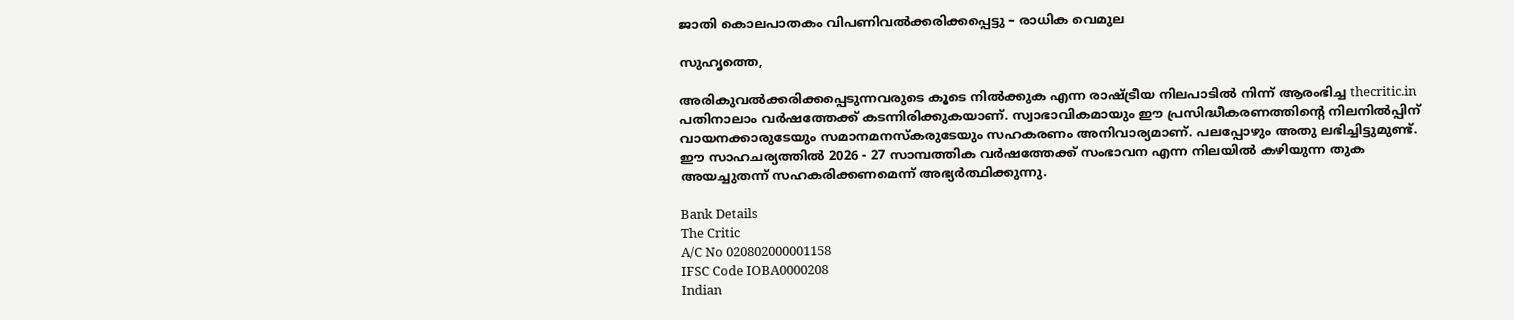ജാതി കൊലപാതകം വിപണിവല്‍ക്കരിക്കപ്പെട്ടു – രാധിക വെമുല

സുഹൃത്തെ,

അരികുവല്‍ക്കരിക്കപ്പെടുന്നവരുടെ കൂടെ നില്‍ക്കുക എന്ന രാഷ്ട്രീയ നിലപാടില്‍ നിന്ന് ആരംഭിച്ച thecritic.in പതിനാലാം വര്‍ഷത്തേക്ക് കടന്നിരിക്കുകയാണ്. സ്വാഭാവികമായും ഈ പ്രസിദ്ധീകരണത്തിന്റെ നിലനില്‍പ്പിന് വായനക്കാരുടേയും സമാനമനസ്‌കരുടേയും സഹകരണം അനിവാര്യമാണ്. പലപ്പോഴും അതു ലഭിച്ചിട്ടുമുണ്ട്. ഈ സാഹചര്യത്തില്‍ 2026 - 27 സാമ്പത്തിക വര്‍ഷത്തേക്ക് സംഭാവന എന്ന നിലയില്‍ കഴിയുന്ന തുക അയച്ചുതന്ന് സഹകരിക്കണമെന്ന് അഭ്യര്‍ത്ഥിക്കുന്നു.

Bank Details
The Critic
A/C No 020802000001158
IFSC Code IOBA0000208
Indian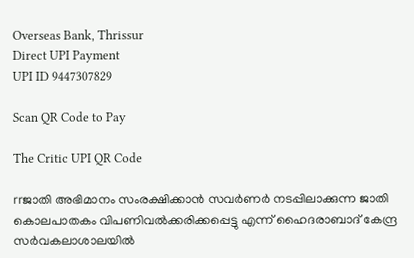Overseas Bank, Thrissur
Direct UPI Payment
UPI ID 9447307829

Scan QR Code to Pay

The Critic UPI QR Code

rrജാതി അഭിമാനം സംരക്ഷിക്കാന്‍ സവര്‍ണര്‍ നടപ്പിലാക്കുന്ന ജാതി കൊലപാതകം വിപണിവല്‍ക്കരിക്കപ്പെട്ടു എന്ന് ഹൈദരാബാദ് കേന്ദ്ര സര്‍വകലാശാലയില്‍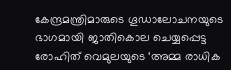കേന്ദ്രമന്ത്രിമാരുടെ ഗൂഡാലോചനയുടെ ഭാഗമായി ജാതികൊല ചെയ്യപ്പെട്ട രോഹിത് വെമുലയുടെ ‘അമ്മ രാധിക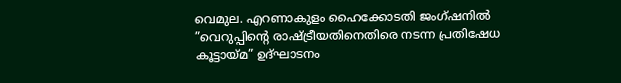വെമുല. എറണാകുളം ഹൈക്കോടതി ജംഗ്ഷനില്‍ ”വെറുപ്പിന്റെ രാഷ്ട്രീയതിനെതിരെ നടന്ന പ്രതിഷേധ കൂട്ടായ്മ” ഉദ്ഘാടനം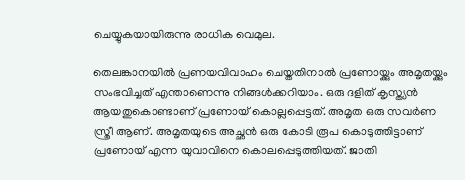ചെയ്യുകയായിരുന്നു രാധിക വെമുല.

തെലങ്കാനയില്‍ പ്രണയവിവാഹം ചെയ്തതിനാല്‍ പ്രണോയ്ക്കും അമൃതയ്ക്കും സംഭവിച്ചത് എന്താണെന്നു നിങ്ങള്‍ക്കറിയാം. ഒരു ദളിത് കൃസ്ത്യന്‍ ആയതുകൊണ്ടാണ് പ്രണോയ് കൊല്ലപ്പെട്ടത്. അമൃത ഒരു സവര്‍ണ സ്ത്രീ ആണ്. അമൃതയുടെ അച്ഛന്‍ ഒരു കോടി രൂപ കൊടുത്തിട്ടാണ് പ്രണോയ് എന്ന യുവാവിനെ കൊലപ്പെടുത്തിയത്. ജാതി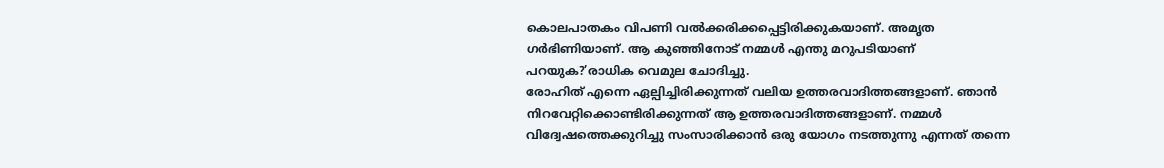കൊലപാതകം വിപണി വല്‍ക്കരിക്കപ്പെട്ടിരിക്കുകയാണ്. അമൃത ഗര്‍ഭിണിയാണ്. ആ കുഞ്ഞിനോട് നമ്മള്‍ എന്തു മറുപടിയാണ് പറയുക?’രാധിക വെമുല ചോദിച്ചു.
രോഹിത് എന്നെ ഏല്പിച്ചിരിക്കുന്നത് വലിയ ഉത്തരവാദിത്തങ്ങളാണ്. ഞാന്‍ നിറവേറ്റിക്കൊണ്ടിരിക്കുന്നത് ആ ഉത്തരവാദിത്തങ്ങളാണ്. നമ്മള്‍ വിദ്വേഷത്തെക്കുറിച്ചു സംസാരിക്കാന്‍ ഒരു യോഗം നടത്തുന്നു എന്നത് തന്നെ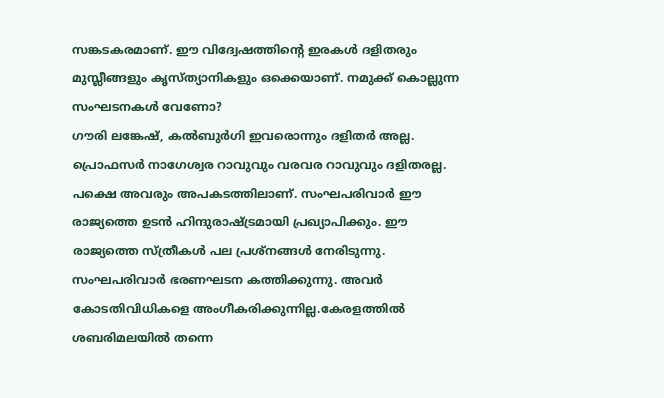സങ്കടകരമാണ്. ഈ വിദ്വേഷത്തിന്റെ ഇരകള്‍ ദളിതരും മുസ്ലീങ്ങളും കൃസ്ത്യാനികളും ഒക്കെയാണ്. നമുക്ക് കൊല്ലുന്ന സംഘടനകള്‍ വേണോ?
ഗൗരി ലങ്കേഷ്, കല്‍ബുര്‍ഗി ഇവരൊന്നും ദളിതര്‍ അല്ല. പ്രൊഫസര്‍ നാഗേശ്വര റാവുവും വരവര റാവുവും ദളിതരല്ല. പക്ഷെ അവരും അപകടത്തിലാണ്. സംഘപരിവാര്‍ ഈ രാജ്യത്തെ ഉടന്‍ ഹിന്ദുരാഷ്ട്രമായി പ്രഖ്യാപിക്കും. ഈ രാജ്യത്തെ സ്ത്രീകള്‍ പല പ്രശ്‌നങ്ങള്‍ നേരിടുന്നു. സംഘപരിവാര്‍ ഭരണഘടന കത്തിക്കുന്നു. അവര്‍ കോടതിവിധികളെ അംഗീകരിക്കുന്നില്ല.കേരളത്തില്‍ ശബരിമലയില്‍ തന്നെ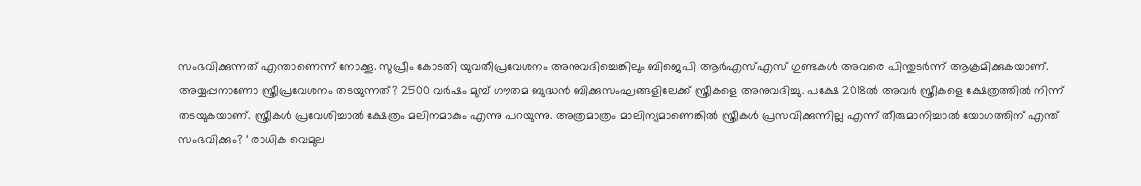സംഭവിക്കുന്നത് എന്താണെന്ന് നോക്കൂ. സുപ്രീം കോടതി യുവതീപ്രവേശനം അനുവദിച്ചെങ്കിലും ബിജെപി ആര്‍എസ്എസ് ഗുണ്ടകള്‍ അവരെ പിന്തുടര്‍ന്ന് ആക്രമിക്കുകയാണ്. അയ്യപ്പനാണോ സ്ത്രീപ്രവേശനം തടയുന്നത്? 2500 വര്‍ഷം മുമ്പ് ഗൗതമ ബുദ്ധന്‍ ബിക്കുസംഘങ്ങളിലേക്ക് സ്ത്രീകളെ അനുവദിച്ചു. പക്ഷേ 2018ല്‍ അവര്‍ സ്ത്രീകളെ ക്ഷേത്രത്തില്‍ നിന്ന് തടയുകയാണ്. സ്ത്രീകള്‍ പ്രവേശിച്ചാല്‍ ക്ഷേത്രം മലിനമാകും എന്നു പറയുന്നു. അത്രമാത്രം മാലിന്യമാണെങ്കില്‍ സ്ത്രീകള്‍ പ്രസവിക്കുന്നില്ല എന്ന് തീരുമാനിച്ചാല്‍ യോഗത്തിന് എന്ത് സംഭവിക്കും? ‘ രാധിക വെമുല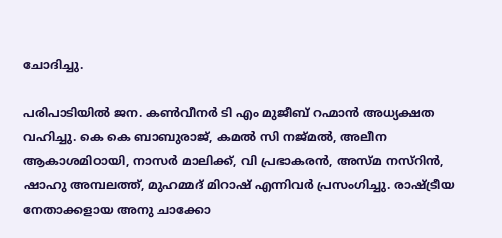ചോദിച്ചു.

പരിപാടിയില്‍ ജന. കണ്‍വീനര്‍ ടി എം മുജീബ് റഹ്മാന്‍ അധ്യക്ഷത വഹിച്ചു. കെ കെ ബാബുരാജ്, കമല്‍ സി നജ്മല്‍, അലീന ആകാശമിഠായി, നാസര്‍ മാലിക്ക്, വി പ്രഭാകരന്‍, അസ്മ നസ്‌റിന്‍, ഷാഹു അമ്പലത്ത്, മുഹമ്മദ് മിറാഷ് എന്നിവര്‍ പ്രസംഗിച്ചു. രാഷ്ട്രീയ നേതാക്കളായ അനു ചാക്കോ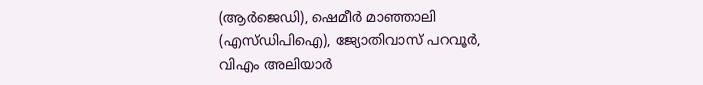(ആര്‍ജെഡി), ഷെമീര്‍ മാഞ്ഞാലി (എസ്ഡിപിഐ), ജ്യോതിവാസ് പറവൂര്‍, വിഎം അലിയാര്‍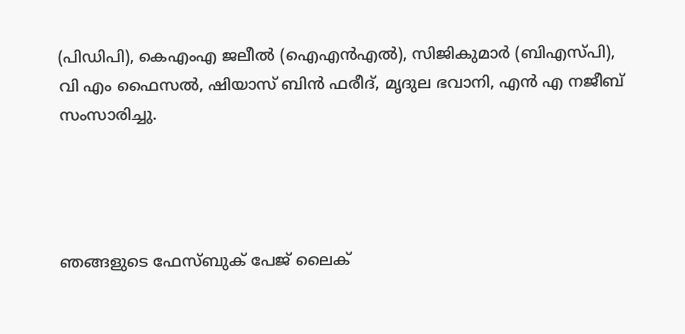(പിഡിപി), കെഎംഎ ജലീല്‍ (ഐഎന്‍എല്‍), സിജികുമാര്‍ (ബിഎസ്പി),
വി എം ഫൈസല്‍, ഷിയാസ് ബിന്‍ ഫരീദ്, മൃദുല ഭവാനി, എന്‍ എ നജീബ് സംസാരിച്ചു.




ഞങ്ങളുടെ ഫേസ്ബുക് പേജ് ലൈക്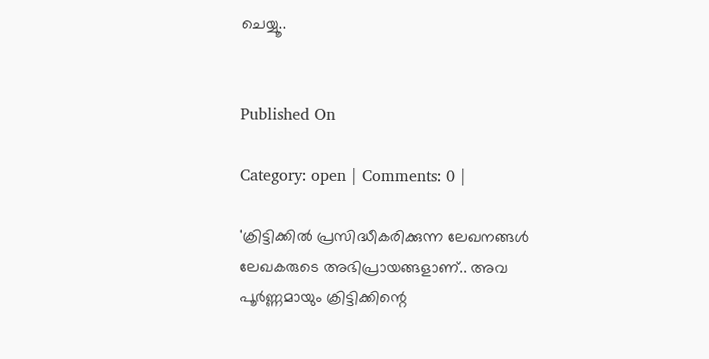ചെയ്യൂ..


Published On

Category: open | Comments: 0 |

'ക്രിട്ടിക്കില്‍ പ്രസിദ്ധീകരിക്കുന്ന ലേഖനങ്ങള്‍ ലേഖകരുടെ അഭിപ്രായങ്ങളാണ്.. അവ പൂര്‍ണ്ണമായും ക്രിട്ടിക്കിന്റെ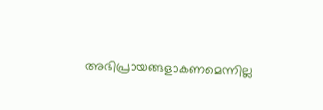അഭിപ്രായങ്ങളാകണമെന്നില്ല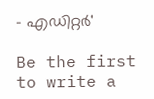- എഡിറ്റര്‍'

Be the first to write a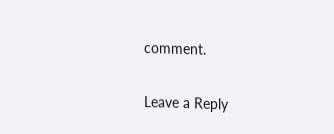comment.

Leave a Reply